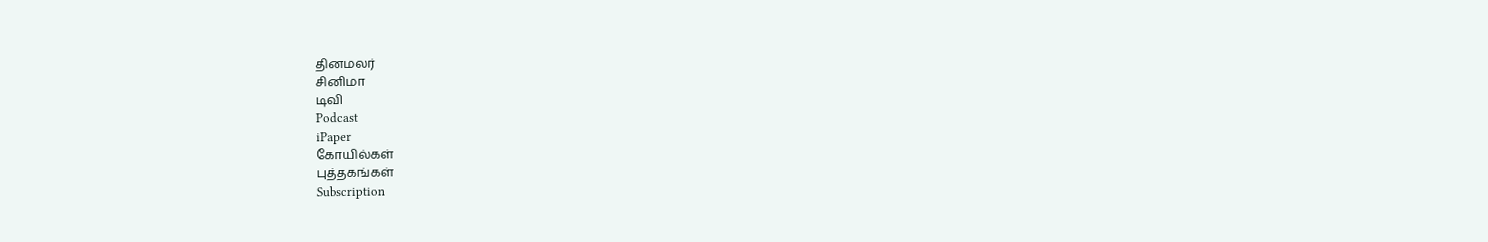தினமலர்
சினிமா
டிவி
Podcast
iPaper
கோயில்கள்
புத்தகங்கள்
Subscription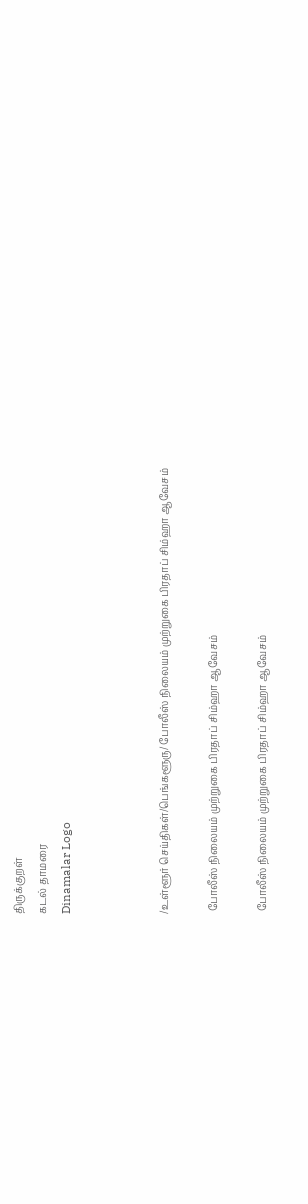திருக்குறள்
கடல் தாமரை
Dinamalar Logo



/உள்ளூர் செய்திகள்/பெங்களூரு/ போலீஸ் நிலையம் முற்றுகை பிரதாப் சிம்ஹா ஆவேசம்

 போலீஸ் நிலையம் முற்றுகை பிரதாப் சிம்ஹா ஆவேசம்

 போலீஸ் நிலையம் முற்றுகை பிரதாப் சிம்ஹா ஆவேசம்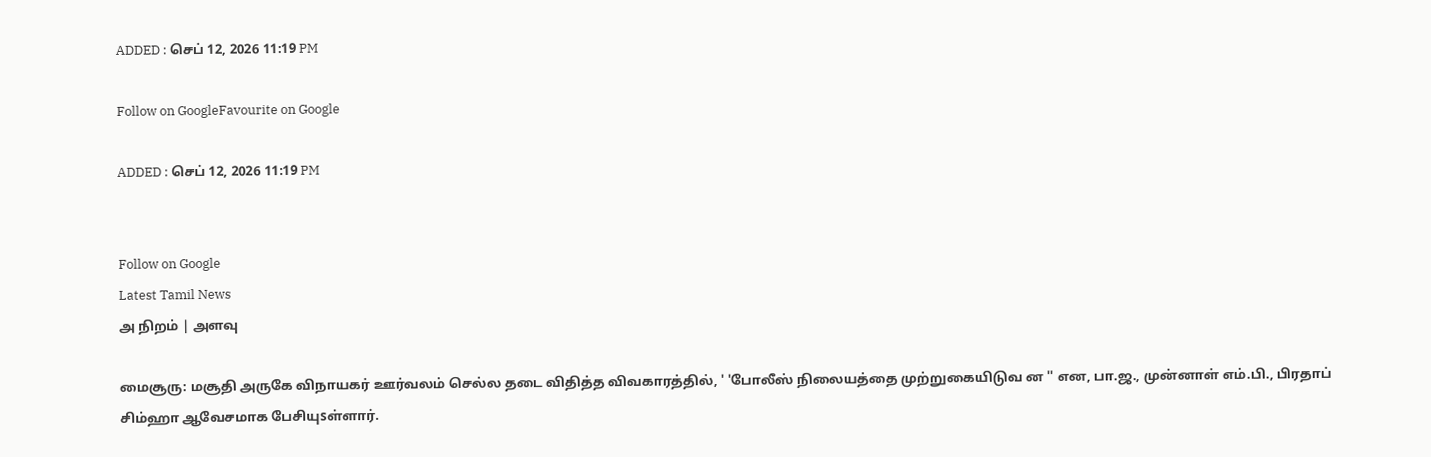ADDED : செப் 12, 2026 11:19 PM

Follow on GoogleFavourite on Google

ADDED : செப் 12, 2026 11:19 PM


Follow on Google
Latest Tamil News
அ நிறம் | அளவு

மைசூரு: மசூதி அருகே விநாயகர் ஊர்வலம் செல்ல தடை விதித்த விவகாரத்தில், ' 'போலீஸ் நிலையத்தை முற்றுகையிடுவ ன '' என, பா.ஜ., முன்னாள் எம்.பி., பிரதாப் சிம்ஹா ஆவேசமாக பேசியுsள்ளார்.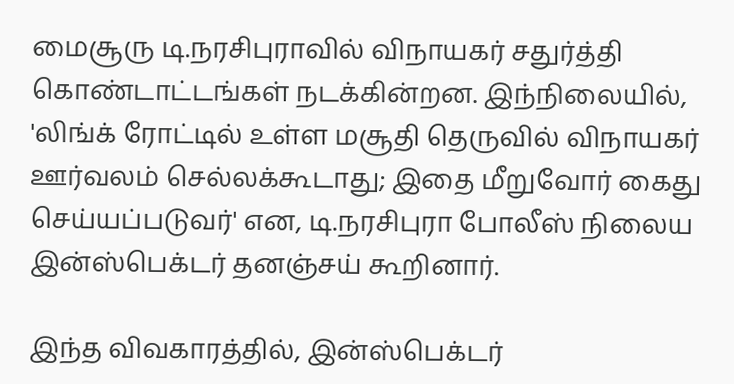மைசூரு டி.நரசிபுராவில் விநாயகர் சதுர்த்தி கொண்டாட்டங்கள் நடக்கின்றன. இந்நிலையில், 'லிங்க் ரோட்டில் உள்ள மசூதி தெருவில் விநாயகர் ஊர்வலம் செல்லக்கூடாது; இதை மீறுவோர் கைது செய்யப்படுவர்' என, டி.நரசிபுரா போலீஸ் நிலைய இன்ஸ்பெக்டர் தனஞ்சய் கூறினார்.

இந்த விவகாரத்தில், இன்ஸ்பெக்டர்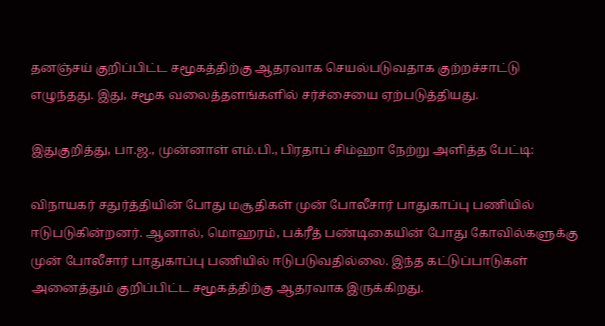தனஞ்சய் குறிப்பிட்ட சமூகத்திற்கு ஆதரவாக செயல்படுவதாக குற்றச்சாட்டு எழுந்தது. இது, சமூக வலைத்தளங்களில் சர்ச்சையை ஏற்படுத்தியது.

இதுகுறித்து, பா.ஜ., முன்னாள் எம்.பி., பிரதாப் சிம்ஹா நேற்று அளித்த பேட்டி:

விநாயகர் சதுர்த்தியின் போது மசூதிகள் முன் போலீசார் பாதுகாப்பு பணியில் ஈடுபடுகின்றனர். ஆனால், மொஹரம், பக்ரீத் பண்டிகையின் போது கோவில்களுக்கு முன் போலீசார் பாதுகாப்பு பணியில் ஈடுபடுவதில்லை. இந்த கட்டுப்பாடுகள் அனைத்தும் குறிப்பிட்ட சமூகத்திற்கு ஆதரவாக இருக்கிறது.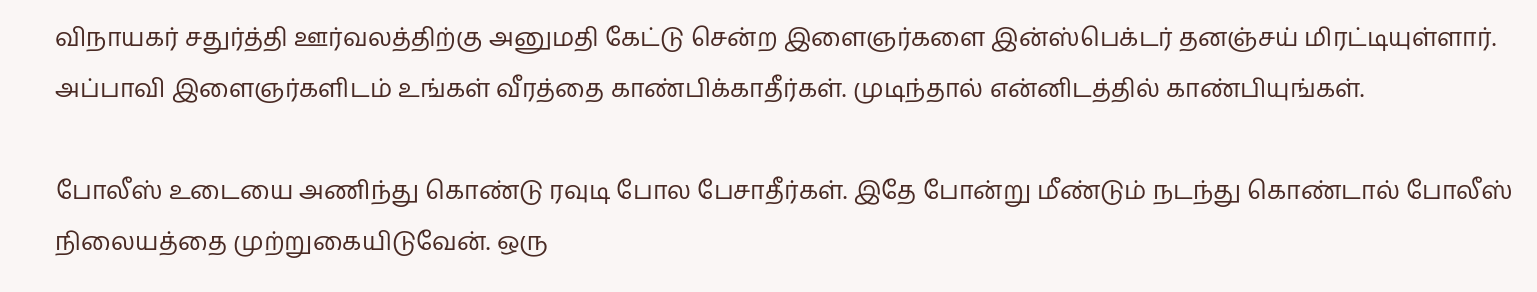விநாயகர் சதுர்த்தி ஊர்வலத்திற்கு அனுமதி கேட்டு சென்ற இளைஞர்களை இன்ஸ்பெக்டர் தனஞ்சய் மிரட்டியுள்ளார். அப்பாவி இளைஞர்களிடம் உங்கள் வீரத்தை காண்பிக்காதீர்கள். முடிந்தால் என்னிடத்தில் காண்பியுங்கள்.

போலீஸ் உடையை அணிந்து கொண்டு ரவுடி போல பேசாதீர்கள். இதே போன்று மீண்டும் நடந்து கொண்டால் போலீஸ் நிலையத்தை முற்றுகையிடுவேன். ஒரு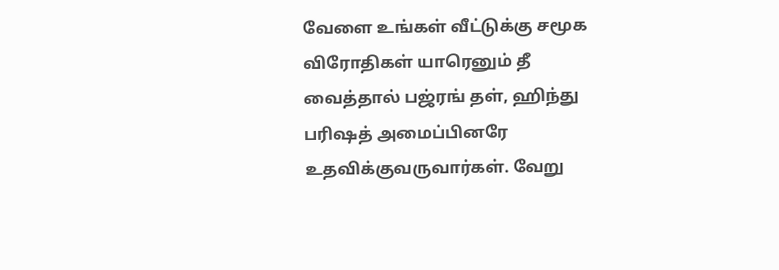வேளை உங்கள் வீட்டுக்கு சமூக விரோதிகள் யாரெனும் தீ வைத்தால் பஜ்ரங் தள், ஹிந்து பரிஷத் அமைப்பினரே உதவிக்குவருவார்கள். வேறு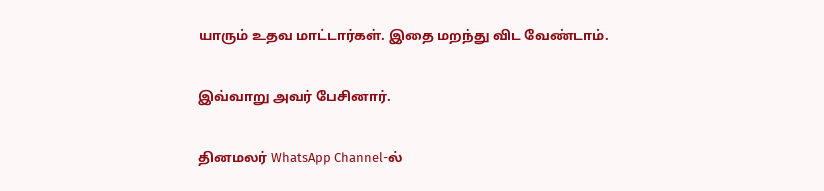யாரும் உதவ மாட்டார்கள். இதை மறந்து விட வேண்டாம்.

இவ்வாறு அவர் பேசினார்.

தினமலர் WhatsApp Channel-ல்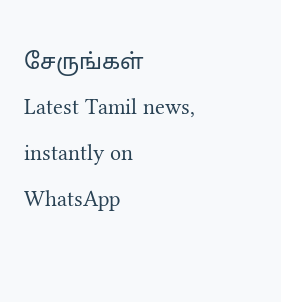சேருங்கள்
Latest Tamil news, instantly on WhatsApp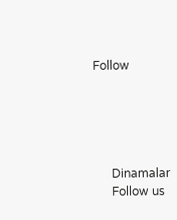Follow





      Dinamalar
      Follow us